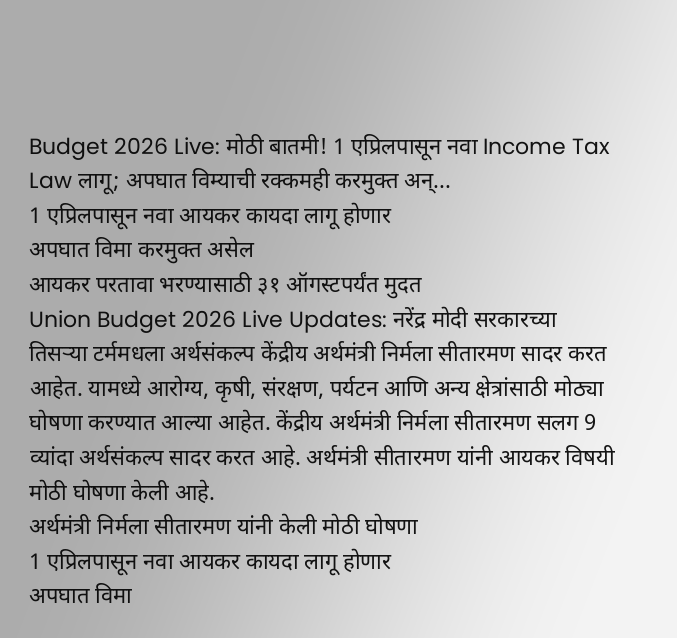Budget 2026 Live: मोठी बातमी! 1 एप्रिलपासून नवा Income Tax Law लागू; अपघात विम्याची रक्कमही करमुक्त अन्...
1 एप्रिलपासून नवा आयकर कायदा लागू होणार
अपघात विमा करमुक्त असेल
आयकर परतावा भरण्यासाठी ३१ ऑगस्टपर्यंत मुदत
Union Budget 2026 Live Updates: नरेंद्र मोदी सरकारच्या तिसऱ्या टर्ममधला अर्थसंकल्प केंद्रीय अर्थमंत्री निर्मला सीतारमण सादर करत आहेत. यामध्ये आरोग्य, कृषी, संरक्षण, पर्यटन आणि अन्य क्षेत्रांसाठी मोठ्या घोषणा करण्यात आल्या आहेत. केंद्रीय अर्थमंत्री निर्मला सीतारमण सलग 9 व्यांदा अर्थसंकल्प सादर करत आहे. अर्थमंत्री सीतारमण यांनी आयकर विषयी मोठी घोषणा केली आहे.
अर्थमंत्री निर्मला सीतारमण यांनी केली मोठी घोषणा
1 एप्रिलपासून नवा आयकर कायदा लागू होणार
अपघात विमा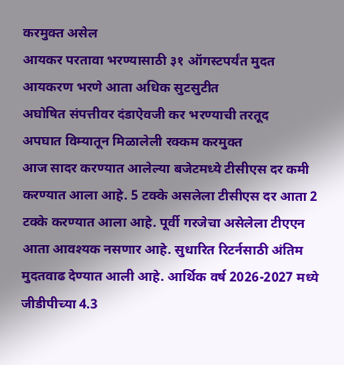करमुक्त असेल
आयकर परतावा भरण्यासाठी ३१ ऑगस्टपर्यंत मुदत
आयकरण भरणे आता अधिक सुटसुटीत
अघोषित संपत्तीवर दंडाऐवजी कर भरण्याची तरतूद
अपघात विम्यातून मिळालेली रक्कम करमुक्त
आज सादर करण्यात आलेल्या बजेटमध्ये टीसीएस दर कमी करण्यात आला आहे. 5 टक्के असलेला टीसीएस दर आता 2 टक्के करण्यात आला आहे. पूर्वी गरजेचा असेलेला टीएएन आता आवश्यक नसणार आहे. सुधारित रिटर्नसाठी अंतिम मुदतवाढ देण्यात आली आहे. आर्थिक वर्ष 2026-2027 मध्ये जीडीपीच्या 4.3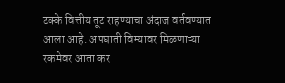टक्के वित्तीय तूट राहण्याचा अंदाज वर्तवण्यात आला आहे. अपघाती विम्यावर मिळणाऱ्या रकमेवर आता कर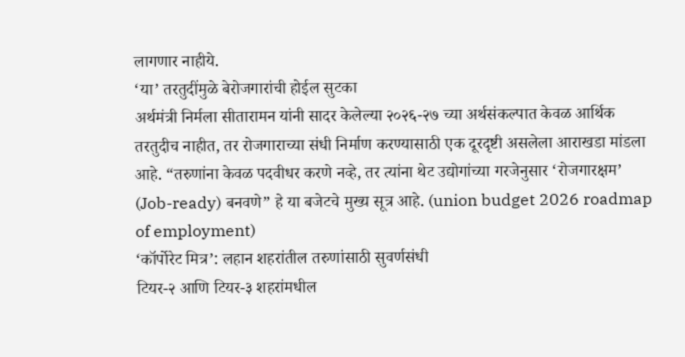लागणार नाहीये.
‘या’ तरतुदींमुळे बेरोजगारांची होईल सुटका
अर्थमंत्री निर्मला सीतारामन यांनी सादर केलेल्या २०२६-२७ च्या अर्थसंकल्पात केवळ आर्थिक तरतुदीच नाहीत, तर रोजगाराच्या संधी निर्माण करण्यासाठी एक दूरदृष्टी असलेला आराखडा मांडला आहे. “तरुणांना केवळ पदवीधर करणे नव्हे, तर त्यांना थेट उद्योगांच्या गरजेनुसार ‘रोजगारक्षम’ (Job-ready) बनवणे” हे या बजेटचे मुख्य सूत्र आहे. (union budget 2026 roadmap of employment)
‘कॉर्पोरेट मित्र’: लहान शहरांतील तरुणांसाठी सुवर्णसंधी
टियर-२ आणि टियर-३ शहरांमधील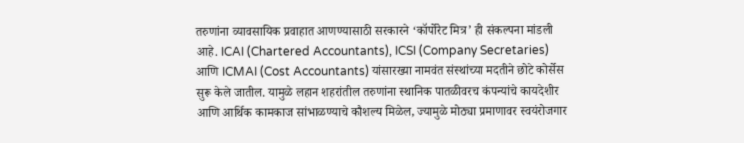तरुणांना व्यावसायिक प्रवाहात आणण्यासाठी सरकारने ‘कॉर्पोरेट मित्र’ ही संकल्पना मांडली आहे. ICAI (Chartered Accountants), ICSI (Company Secretaries) आणि ICMAI (Cost Accountants) यांसारख्या नामवंत संस्थांच्या मदतीने छोटे कोर्सेस सुरू केले जातील. यामुळे लहान शहरांतील तरुणांना स्थानिक पातळीवरच कंपन्यांचे कायदेशीर आणि आर्थिक कामकाज सांभाळण्याचे कौशल्य मिळेल, ज्यामुळे मोठ्या प्रमाणावर स्वयंरोजगार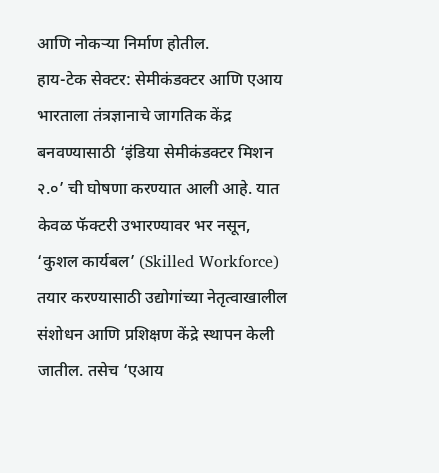आणि नोकऱ्या निर्माण होतील.
हाय-टेक सेक्टर: सेमीकंडक्टर आणि एआय
भारताला तंत्रज्ञानाचे जागतिक केंद्र बनवण्यासाठी ‘इंडिया सेमीकंडक्टर मिशन २.०’ ची घोषणा करण्यात आली आहे. यात केवळ फॅक्टरी उभारण्यावर भर नसून, ‘कुशल कार्यबल’ (Skilled Workforce) तयार करण्यासाठी उद्योगांच्या नेतृत्वाखालील संशोधन आणि प्रशिक्षण केंद्रे स्थापन केली जातील. तसेच ‘एआय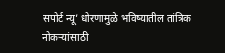सपोर्ट न्यू’ धोरणामुळे भविष्यातील तांत्रिक नोकऱ्यांसाठी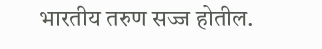भारतीय तरुण सज्ज होतील.